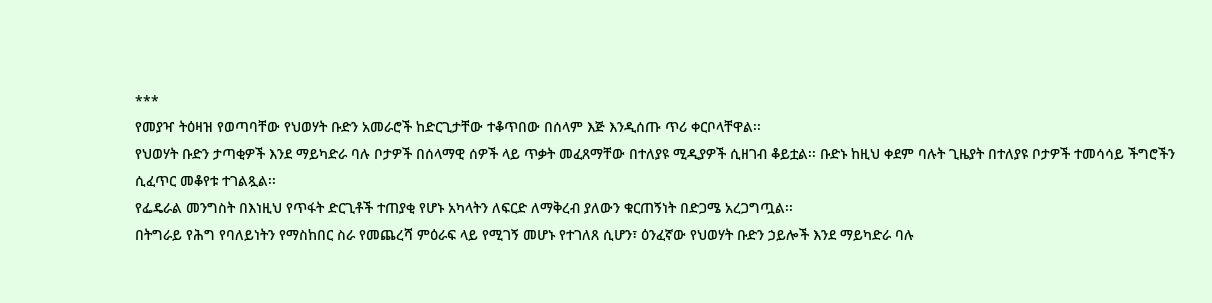***
የመያዣ ትዕዛዝ የወጣባቸው የህወሃት ቡድን አመራሮች ከድርጊታቸው ተቆጥበው በሰላም እጅ እንዲሰጡ ጥሪ ቀርቦላቸዋል፡፡
የህወሃት ቡድን ታጣቂዎች እንደ ማይካድራ ባሉ ቦታዎች በሰላማዊ ሰዎች ላይ ጥቃት መፈጸማቸው በተለያዩ ሚዲያዎች ሲዘገብ ቆይቷል፡፡ ቡድኑ ከዚህ ቀደም ባሉት ጊዜያት በተለያዩ ቦታዎች ተመሳሳይ ችግሮችን ሲፈጥር መቆየቱ ተገልጿል፡፡
የፌዴራል መንግስት በእነዚህ የጥፋት ድርጊቶች ተጠያቂ የሆኑ አካላትን ለፍርድ ለማቅረብ ያለውን ቁርጠኝነት በድጋሜ አረጋግጧል፡፡
በትግራይ የሕግ የባለይነትን የማስከበር ስራ የመጨረሻ ምዕራፍ ላይ የሚገኝ መሆኑ የተገለጸ ሲሆን፣ ዕንፈኛው የህወሃት ቡድን ኃይሎች እንደ ማይካድራ ባሉ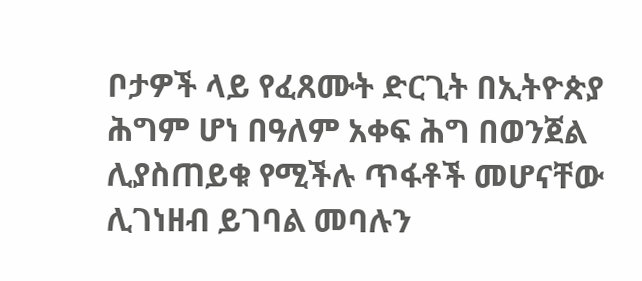ቦታዎች ላይ የፈጸሙት ድርጊት በኢትዮጵያ ሕግም ሆነ በዓለም አቀፍ ሕግ በወንጀል ሊያስጠይቁ የሚችሉ ጥፋቶች መሆናቸው ሊገነዘብ ይገባል መባሉን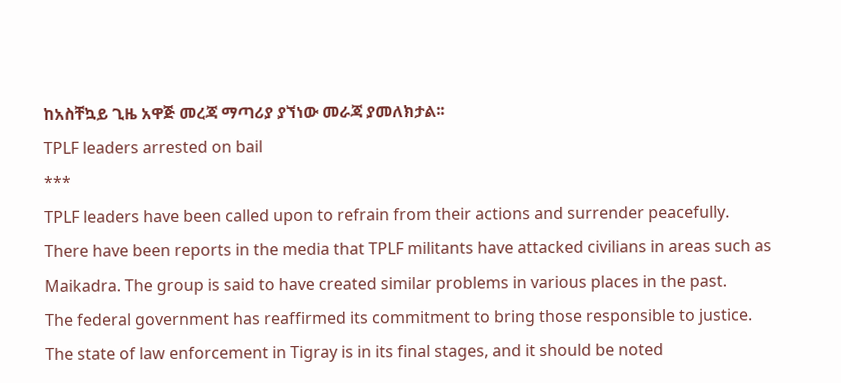ከአስቸኳይ ጊዜ አዋጅ መረጃ ማጣሪያ ያኘነው መራጃ ያመለክታል፡፡
TPLF leaders arrested on bail
***
TPLF leaders have been called upon to refrain from their actions and surrender peacefully.
There have been reports in the media that TPLF militants have attacked civilians in areas such as Maikadra. The group is said to have created similar problems in various places in the past.
The federal government has reaffirmed its commitment to bring those responsible to justice.
The state of law enforcement in Tigray is in its final stages, and it should be noted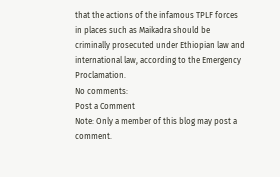that the actions of the infamous TPLF forces in places such as Maikadra should be criminally prosecuted under Ethiopian law and international law, according to the Emergency Proclamation.
No comments:
Post a Comment
Note: Only a member of this blog may post a comment.